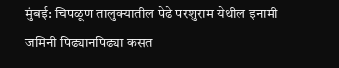मुंबई: चिपळूण तालुक्यातील पेढे परशुराम येथील इनामी जमिनी पिढ्यानपिढ्या कसत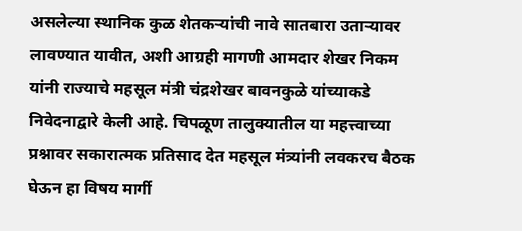असलेल्या स्थानिक कुळ शेतकऱ्यांची नावे सातबारा उताऱ्यावर लावण्यात यावीत, अशी आग्रही मागणी आमदार शेखर निकम यांनी राज्याचे महसूल मंत्री चंद्रशेखर बावनकुळे यांच्याकडे निवेदनाद्वारे केली आहे. चिपळूण तालुक्यातील या महत्त्वाच्या प्रश्नावर सकारात्मक प्रतिसाद देत महसूल मंत्र्यांनी लवकरच बैठक घेऊन हा विषय मार्गी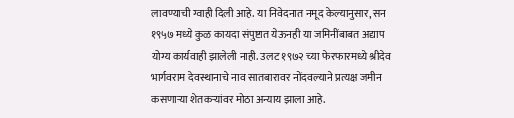लावण्याची ग्वाही दिली आहे. या निवेदनात नमूद केल्यानुसार, सन १९५७ मध्ये कुळ कायदा संपुष्टात येऊनही या जमिनींबाबत अद्याप योग्य कार्यवाही झालेली नाही. उलट १९७२ च्या फेरफारमध्ये श्रीदेव भार्गवराम देवस्थानाचे नाव सातबारावर नोंदवल्याने प्रत्यक्ष जमीन कसणाऱ्या शेतकऱ्यांवर मोठा अन्याय झाला आहे.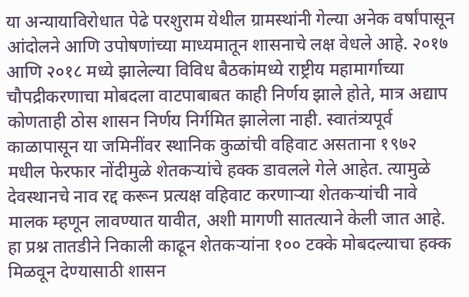या अन्यायाविरोधात पेढे परशुराम येथील ग्रामस्थांनी गेल्या अनेक वर्षांपासून आंदोलने आणि उपोषणांच्या माध्यमातून शासनाचे लक्ष वेधले आहे. २०१७ आणि २०१८ मध्ये झालेल्या विविध बैठकांमध्ये राष्ट्रीय महामार्गाच्या चौपद्रीकरणाचा मोबदला वाटपाबाबत काही निर्णय झाले होते, मात्र अद्याप कोणताही ठोस शासन निर्णय निर्गमित झालेला नाही. स्वातंत्र्यपूर्व काळापासून या जमिनींवर स्थानिक कुळांची वहिवाट असताना १९७२ मधील फेरफार नोंदीमुळे शेतकऱ्यांचे हक्क डावलले गेले आहेत. त्यामुळे देवस्थानचे नाव रद्द करून प्रत्यक्ष वहिवाट करणाऱ्या शेतकऱ्यांची नावे मालक म्हणून लावण्यात यावीत, अशी मागणी सातत्याने केली जात आहे. हा प्रश्न तातडीने निकाली काढून शेतकऱ्यांना १०० टक्के मोबदल्याचा हक्क मिळवून देण्यासाठी शासन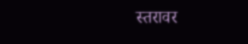स्तरावर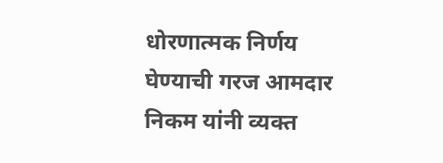धोरणात्मक निर्णय घेण्याची गरज आमदार निकम यांनी व्यक्त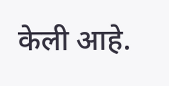केली आहे.